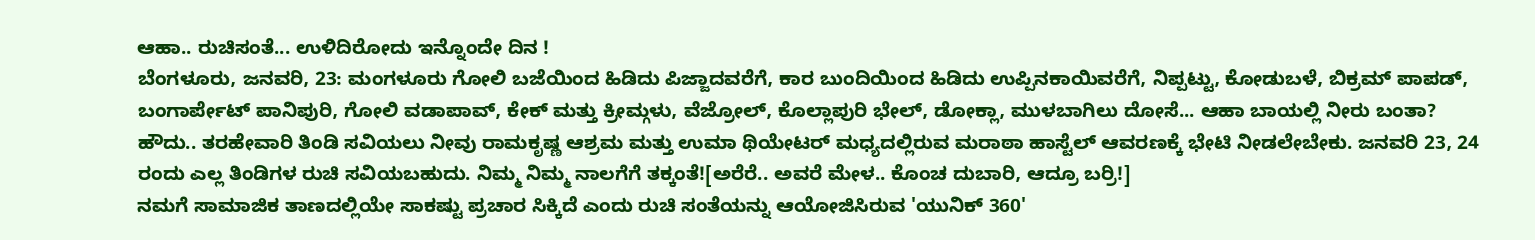ಆಹಾ.. ರುಚಿಸಂತೆ... ಉಳಿದಿರೋದು ಇನ್ನೊಂದೇ ದಿನ !
ಬೆಂಗಳೂರು, ಜನವರಿ, 23: ಮಂಗಳೂರು ಗೋಲಿ ಬಜೆಯಿಂದ ಹಿಡಿದು ಪಿಜ್ಜಾದವರೆಗೆ, ಕಾರ ಬುಂದಿಯಿಂದ ಹಿಡಿದು ಉಪ್ಪಿನಕಾಯಿವರೆಗೆ, ನಿಪ್ಪಟ್ಟು, ಕೋಡುಬಳೆ, ಬಿಕ್ರಮ್ ಪಾಪಡ್, ಬಂಗಾರ್ಪೇಟ್ ಪಾನಿಪುರಿ, ಗೋಲಿ ವಡಾಪಾವ್, ಕೇಕ್ ಮತ್ತು ಕ್ರೀಮ್ಗಳು, ವೆಜ್ರೋಲ್, ಕೊಲ್ಲಾಪುರಿ ಭೇಲ್, ಡೋಕ್ಲಾ, ಮುಳಬಾಗಿಲು ದೋಸೆ... ಆಹಾ ಬಾಯಲ್ಲಿ ನೀರು ಬಂತಾ?
ಹೌದು.. ತರಹೇವಾರಿ ತಿಂಡಿ ಸವಿಯಲು ನೀವು ರಾಮಕೃಷ್ಣ ಆಶ್ರಮ ಮತ್ತು ಉಮಾ ಥಿಯೇಟರ್ ಮಧ್ಯದಲ್ಲಿರುವ ಮರಾಠಾ ಹಾಸ್ಟೆಲ್ ಆವರಣಕ್ಕೆ ಭೇಟಿ ನೀಡಲೇಬೇಕು. ಜನವರಿ 23, 24 ರಂದು ಎಲ್ಲ ತಿಂಡಿಗಳ ರುಚಿ ಸವಿಯಬಹುದು. ನಿಮ್ಮ ನಿಮ್ಮ ನಾಲಗೆಗೆ ತಕ್ಕಂತೆ![ಅರೆರೆ.. ಅವರೆ ಮೇಳ.. ಕೊಂಚ ದುಬಾರಿ, ಆದ್ರೂ ಬರ್ರಿ!]
ನಮಗೆ ಸಾಮಾಜಿಕ ತಾಣದಲ್ಲಿಯೇ ಸಾಕಷ್ಟು ಪ್ರಚಾರ ಸಿಕ್ಕಿದೆ ಎಂದು ರುಚಿ ಸಂತೆಯನ್ನು ಆಯೋಜಿಸಿರುವ 'ಯುನಿಕ್ 360'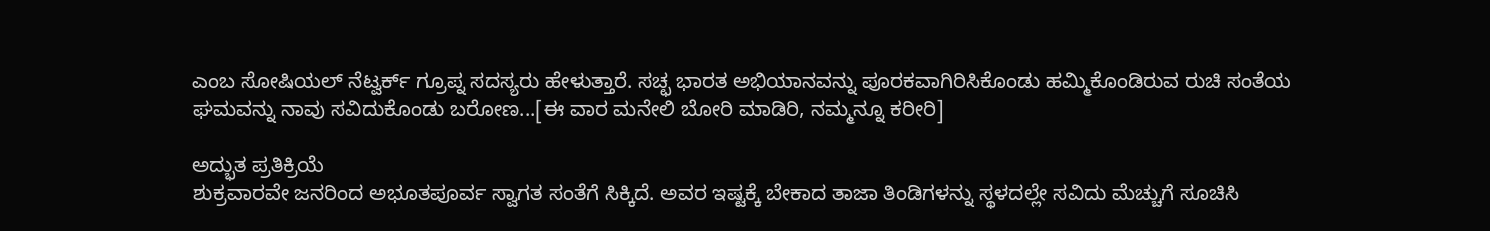ಎಂಬ ಸೋಷಿಯಲ್ ನೆಟ್ವರ್ಕ್ ಗ್ರೂಪ್ನ ಸದಸ್ಯರು ಹೇಳುತ್ತಾರೆ. ಸಚ್ಛ ಭಾರತ ಅಭಿಯಾನವನ್ನು ಪೂರಕವಾಗಿರಿಸಿಕೊಂಡು ಹಮ್ಮಿಕೊಂಡಿರುವ ರುಚಿ ಸಂತೆಯ ಘಮವನ್ನು ನಾವು ಸವಿದುಕೊಂಡು ಬರೋಣ...[ಈ ವಾರ ಮನೇಲಿ ಬೋರಿ ಮಾಡಿರಿ, ನಮ್ಮನ್ನೂ ಕರೀರಿ]

ಅದ್ಭುತ ಪ್ರತಿಕ್ರಿಯೆ
ಶುಕ್ರವಾರವೇ ಜನರಿಂದ ಅಭೂತಪೂರ್ವ ಸ್ವಾಗತ ಸಂತೆಗೆ ಸಿಕ್ಕಿದೆ. ಅವರ ಇಷ್ಟಕ್ಕೆ ಬೇಕಾದ ತಾಜಾ ತಿಂಡಿಗಳನ್ನು ಸ್ಥಳದಲ್ಲೇ ಸವಿದು ಮೆಚ್ಚುಗೆ ಸೂಚಿಸಿ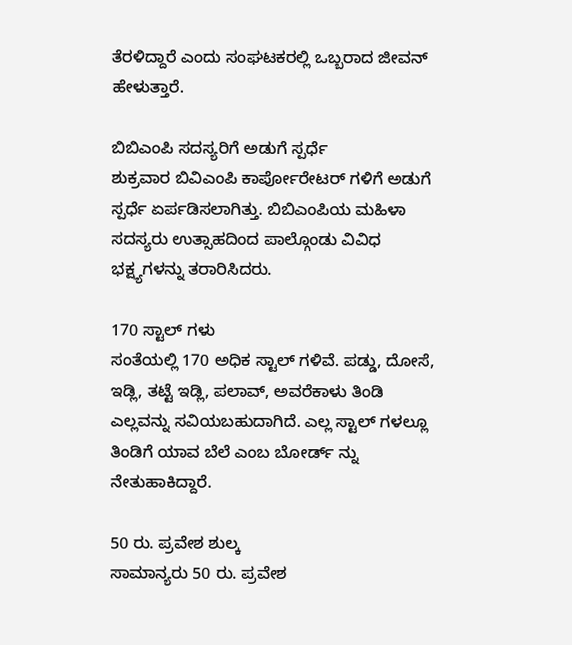ತೆರಳಿದ್ದಾರೆ ಎಂದು ಸಂಘಟಕರಲ್ಲಿ ಒಬ್ಬರಾದ ಜೀವನ್ ಹೇಳುತ್ತಾರೆ.

ಬಿಬಿಎಂಪಿ ಸದಸ್ಯರಿಗೆ ಅಡುಗೆ ಸ್ಪರ್ಧೆ
ಶುಕ್ರವಾರ ಬಿವಿಎಂಪಿ ಕಾರ್ಪೋರೇಟರ್ ಗಳಿಗೆ ಅಡುಗೆ ಸ್ಪರ್ಧೆ ಏರ್ಪಡಿಸಲಾಗಿತ್ತು. ಬಿಬಿಎಂಪಿಯ ಮಹಿಳಾ ಸದಸ್ಯರು ಉತ್ಸಾಹದಿಂದ ಪಾಲ್ಗೊಂಡು ವಿವಿಧ ಭಕ್ಷ್ಯಗಳನ್ನು ತರಾರಿಸಿದರು.

170 ಸ್ಟಾಲ್ ಗಳು
ಸಂತೆಯಲ್ಲಿ 170 ಅಧಿಕ ಸ್ಟಾಲ್ ಗಳಿವೆ. ಪಡ್ಡು, ದೋಸೆ, ಇಡ್ಲಿ, ತಟ್ಟೆ ಇಡ್ಲಿ, ಪಲಾವ್, ಅವರೆಕಾಳು ತಿಂಡಿ ಎಲ್ಲವನ್ನು ಸವಿಯಬಹುದಾಗಿದೆ. ಎಲ್ಲ ಸ್ಟಾಲ್ ಗಳಲ್ಲೂ ತಿಂಡಿಗೆ ಯಾವ ಬೆಲೆ ಎಂಬ ಬೋರ್ಡ್ ನ್ನು ನೇತುಹಾಕಿದ್ದಾರೆ.

50 ರು. ಪ್ರವೇಶ ಶುಲ್ಕ
ಸಾಮಾನ್ಯರು 50 ರು. ಪ್ರವೇಶ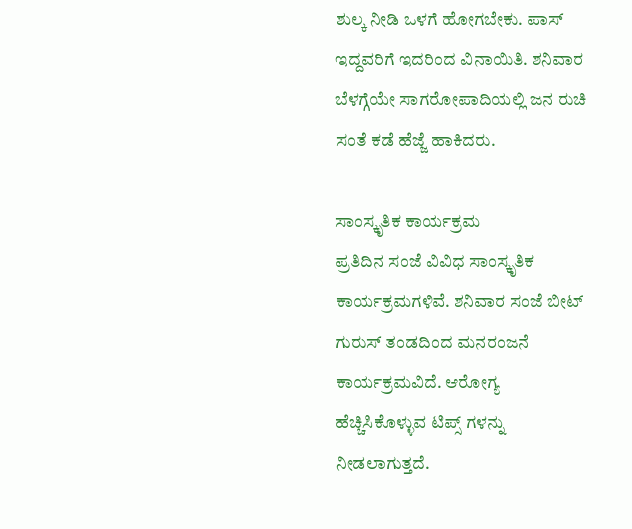ಶುಲ್ಕ ನೀಡಿ ಒಳಗೆ ಹೋಗಬೇಕು. ಪಾಸ್ ಇದ್ದವರಿಗೆ ಇದರಿಂದ ವಿನಾಯಿತಿ. ಶನಿವಾರ ಬೆಳಗ್ಗೆಯೇ ಸಾಗರೋಪಾದಿಯಲ್ಲಿ ಜನ ರುಚಿ ಸಂತೆ ಕಡೆ ಹೆಜ್ಜೆ ಹಾಕಿದರು.

ಸಾಂಸ್ಕೃತಿಕ ಕಾರ್ಯಕ್ರಮ
ಪ್ರತಿದಿನ ಸಂಜೆ ವಿವಿಧ ಸಾಂಸ್ಕೃತಿಕ ಕಾರ್ಯಕ್ರಮಗಳಿವೆ. ಶನಿವಾರ ಸಂಜೆ ಬೀಟ್ ಗುರುಸ್ ತಂಡದಿಂದ ಮನರಂಜನೆ ಕಾರ್ಯಕ್ರಮವಿದೆ. ಆರೋಗ್ಯ ಹೆಚ್ಚಿಸಿಕೊಳ್ಳುವ ಟಿಪ್ಸ್ ಗಳನ್ನು ನೀಡಲಾಗುತ್ತದೆ.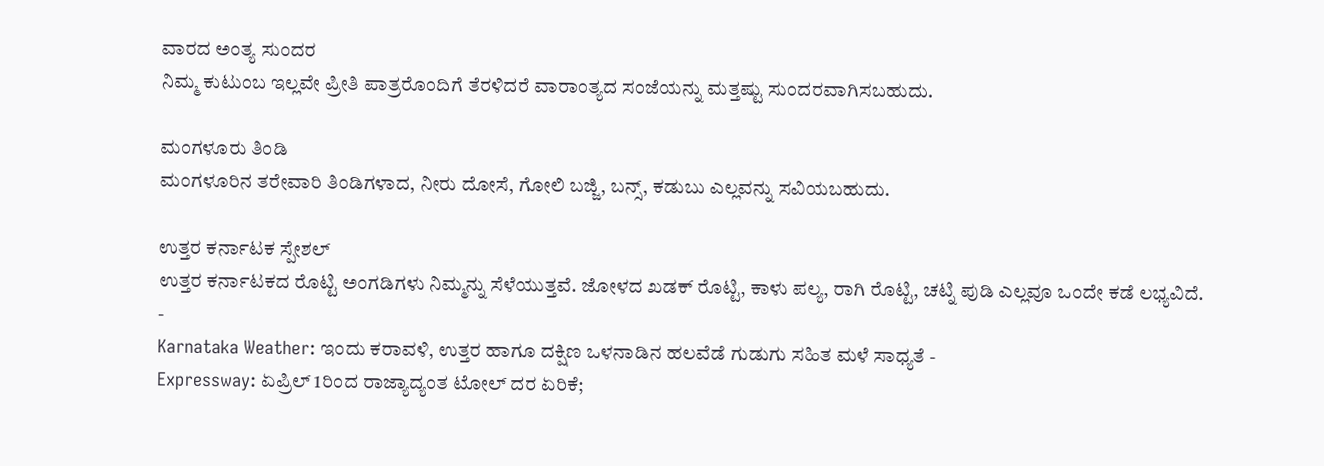ವಾರದ ಅಂತ್ಯ ಸುಂದರ
ನಿಮ್ಮ ಕುಟುಂಬ ಇಲ್ಲವೇ ಪ್ರೀತಿ ಪಾತ್ರರೊಂದಿಗೆ ತೆರಳಿದರೆ ವಾರಾಂತ್ಯದ ಸಂಜೆಯನ್ನು ಮತ್ತಷ್ಟು ಸುಂದರವಾಗಿಸಬಹುದು.

ಮಂಗಳೂರು ತಿಂಡಿ
ಮಂಗಳೂರಿನ ತರೇವಾರಿ ತಿಂಡಿಗಳಾದ, ನೀರು ದೋಸೆ, ಗೋಲಿ ಬಜ್ಜಿ, ಬನ್ಸ್, ಕಡುಬು ಎಲ್ಲವನ್ನು ಸವಿಯಬಹುದು.

ಉತ್ತರ ಕರ್ನಾಟಕ ಸ್ಪೇಶಲ್
ಉತ್ತರ ಕರ್ನಾಟಕದ ರೊಟ್ಟಿ ಅಂಗಡಿಗಳು ನಿಮ್ಮನ್ನು ಸೆಳೆಯುತ್ತವೆ. ಜೋಳದ ಖಡಕ್ ರೊಟ್ಟಿ, ಕಾಳು ಪಲ್ಯ, ರಾಗಿ ರೊಟ್ಟಿ, ಚಟ್ನಿ ಪುಡಿ ಎಲ್ಲವೂ ಒಂದೇ ಕಡೆ ಲಭ್ಯವಿದೆ.
-
Karnataka Weather: ಇಂದು ಕರಾವಳಿ, ಉತ್ತರ ಹಾಗೂ ದಕ್ಷಿಣ ಒಳನಾಡಿನ ಹಲವೆಡೆ ಗುಡುಗು ಸಹಿತ ಮಳೆ ಸಾಧ್ಯತೆ -
Expressway: ಏಪ್ರಿಲ್ 1ರಿಂದ ರಾಜ್ಯಾದ್ಯಂತ ಟೋಲ್ ದರ ಏರಿಕೆ;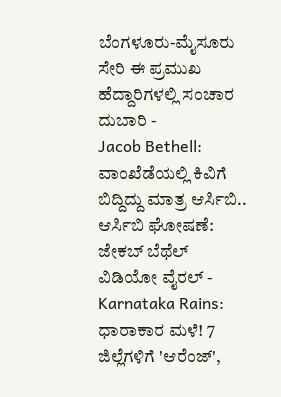ಬೆಂಗಳೂರು-ಮೈಸೂರು ಸೇರಿ ಈ ಪ್ರಮುಖ ಹೆದ್ದಾರಿಗಳಲ್ಲಿ ಸಂಚಾರ ದುಬಾರಿ -
Jacob Bethell: ವಾಂಖೆಡೆಯಲ್ಲಿ ಕಿವಿಗೆ ಬಿದ್ದಿದ್ದು ಮಾತ್ರ ಆರ್ಸಿಬಿ.. ಆರ್ಸಿಬಿ ಘೋಷಣೆ: ಜೇಕಬ್ ಬೆಥೆಲ್ ವಿಡಿಯೋ ವೈರಲ್ -
Karnataka Rains: ಧಾರಾಕಾರ ಮಳೆ! 7 ಜಿಲ್ಲೆಗಳಿಗೆ 'ಆರೆಂಜ್',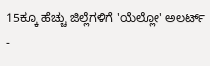15ಕ್ಕೂ ಹೆಚ್ಚು ಜಿಲ್ಲೆಗಳಿಗೆ 'ಯೆಲ್ಲೋ' ಅಲರ್ಟ್ -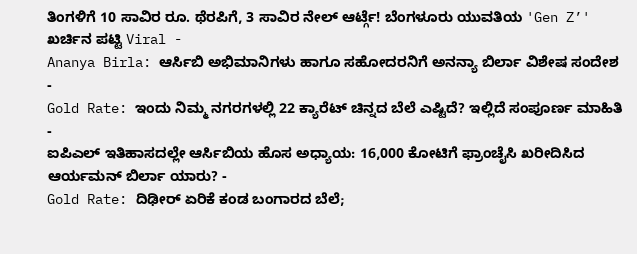ತಿಂಗಳಿಗೆ 10 ಸಾವಿರ ರೂ. ಥೆರಪಿಗೆ, 3 ಸಾವಿರ ನೇಲ್ ಆರ್ಟ್ಗೆ! ಬೆಂಗಳೂರು ಯುವತಿಯ 'Gen Z’' ಖರ್ಚಿನ ಪಟ್ಟಿ Viral -
Ananya Birla: ಆರ್ಸಿಬಿ ಅಭಿಮಾನಿಗಳು ಹಾಗೂ ಸಹೋದರನಿಗೆ ಅನನ್ಯಾ ಬಿರ್ಲಾ ವಿಶೇಷ ಸಂದೇಶ -
Gold Rate: ಇಂದು ನಿಮ್ಮ ನಗರಗಳಲ್ಲಿ 22 ಕ್ಯಾರೆಟ್ ಚಿನ್ನದ ಬೆಲೆ ಎಷ್ಟಿದೆ? ಇಲ್ಲಿದೆ ಸಂಪೂರ್ಣ ಮಾಹಿತಿ -
ಐಪಿಎಲ್ ಇತಿಹಾಸದಲ್ಲೇ ಆರ್ಸಿಬಿಯ ಹೊಸ ಅಧ್ಯಾಯ: 16,000 ಕೋಟಿಗೆ ಫ್ರಾಂಚೈಸಿ ಖರೀದಿಸಿದ ಆರ್ಯಮನ್ ಬಿರ್ಲಾ ಯಾರು? -
Gold Rate: ದಿಢೀರ್ ಏರಿಕೆ ಕಂಡ ಬಂಗಾರದ ಬೆಲೆ;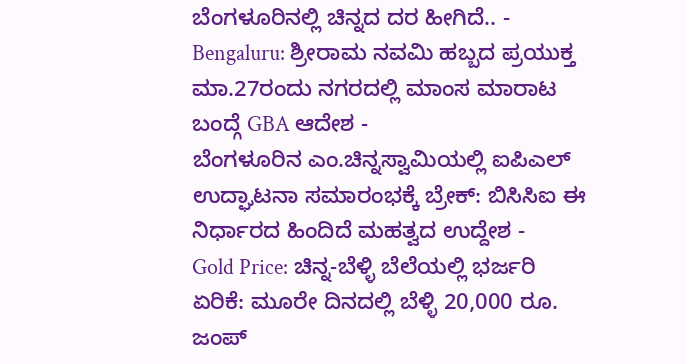ಬೆಂಗಳೂರಿನಲ್ಲಿ ಚಿನ್ನದ ದರ ಹೀಗಿದೆ.. -
Bengaluru: ಶ್ರೀರಾಮ ನವಮಿ ಹಬ್ಬದ ಪ್ರಯುಕ್ತ ಮಾ.27ರಂದು ನಗರದಲ್ಲಿ ಮಾಂಸ ಮಾರಾಟ ಬಂದ್ಗೆ GBA ಆದೇಶ -
ಬೆಂಗಳೂರಿನ ಎಂ.ಚಿನ್ನಸ್ವಾಮಿಯಲ್ಲಿ ಐಪಿಎಲ್ ಉದ್ಘಾಟನಾ ಸಮಾರಂಭಕ್ಕೆ ಬ್ರೇಕ್: ಬಿಸಿಸಿಐ ಈ ನಿರ್ಧಾರದ ಹಿಂದಿದೆ ಮಹತ್ವದ ಉದ್ದೇಶ -
Gold Price: ಚಿನ್ನ-ಬೆಳ್ಳಿ ಬೆಲೆಯಲ್ಲಿ ಭರ್ಜರಿ ಏರಿಕೆ: ಮೂರೇ ದಿನದಲ್ಲಿ ಬೆಳ್ಳಿ 20,000 ರೂ. ಜಂಪ್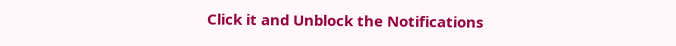Click it and Unblock the Notifications